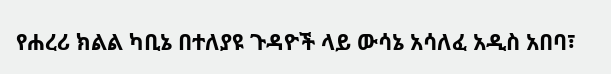የሐረሪ ክልል ካቢኔ በተለያዩ ጉዳዮች ላይ ውሳኔ አሳለፈ አዲስ አበባ፣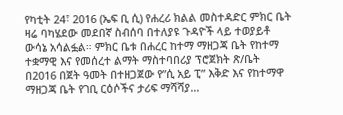የካቲት 24፣ 2016 (ኤፍ ቢ ሲ) የሐረሪ ክልል መስተዳድር ምክር ቤት ዛሬ ባካሄደው መደበኛ ስብሰባ በተለያዩ ጉዳዮች ላይ ተወያይቶ ውሳኔ አሳልፏል። ምክር ቤቱ በሐረር ከተማ ማዘጋጃ ቤት የከተማ ተቋማዊ እና የመሰረተ ልማት ማስተባበሪያ ፕሮጀክት ጽ/ቤት በ2016 በጀት ዓመት በተዘጋጀው የ”ሲ አይ ፒ” እቅድ እና የከተማዋ ማዘጋጃ ቤት የገቢ ርዕሶችና ታሪፍ ማሻሻያ…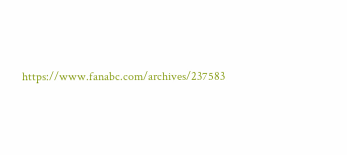https://www.fanabc.com/archives/237583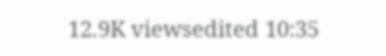12.9K viewsedited 10:35